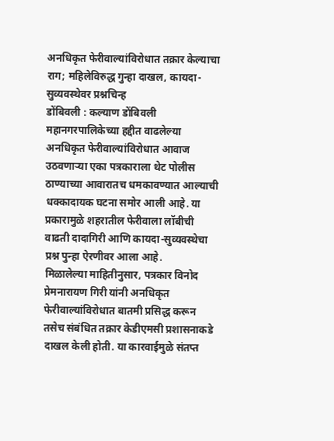अनधिकृत फेरीवाल्यांविरोधात तक्रार केल्याचा राग; महिलेविरुद्ध गुन्हा दाखल, कायदा-सुव्यवस्थेवर प्रश्नचिन्ह
डोंबिवली : कल्याण डोंबिवली महानगरपालिकेच्या हद्दीत वाढलेल्या अनधिकृत फेरीवाल्यांविरोधात आवाज उठवणाऱ्या एका पत्रकाराला थेट पोलीस ठाण्याच्या आवारातच धमकावण्यात आल्याची धक्कादायक घटना समोर आली आहे. या प्रकारामुळे शहरातील फेरीवाला लॉबीची वाढती दादागिरी आणि कायदा-सुव्यवस्थेचा प्रश्न पुन्हा ऐरणीवर आला आहे.
मिळालेल्या माहितीनुसार, पत्रकार विनोद प्रेमनारायण गिरी यांनी अनधिकृत फेरीवाल्यांविरोधात बातमी प्रसिद्ध करून तसेच संबंधित तक्रार केडीएमसी प्रशासनाकडे दाखल केली होती. या कारवाईमुळे संतप्त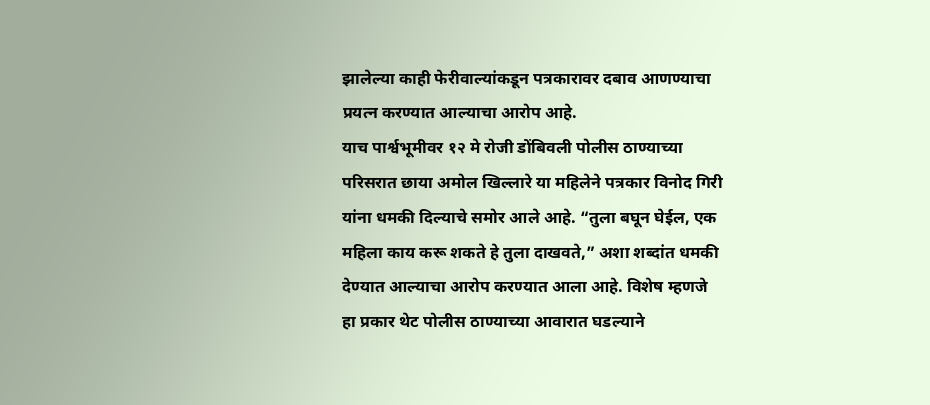झालेल्या काही फेरीवाल्यांकडून पत्रकारावर दबाव आणण्याचा प्रयत्न करण्यात आल्याचा आरोप आहे.
याच पार्श्वभूमीवर १२ मे रोजी डोंबिवली पोलीस ठाण्याच्या परिसरात छाया अमोल खिल्लारे या महिलेने पत्रकार विनोद गिरी यांना धमकी दिल्याचे समोर आले आहे. “तुला बघून घेईल, एक महिला काय करू शकते हे तुला दाखवते,” अशा शब्दांत धमकी देण्यात आल्याचा आरोप करण्यात आला आहे. विशेष म्हणजे हा प्रकार थेट पोलीस ठाण्याच्या आवारात घडल्याने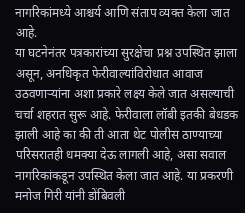नागरिकांमध्ये आश्चर्य आणि संताप व्यक्त केला जात आहे.
या घटनेनंतर पत्रकारांच्या सुरक्षेचा प्रश्न उपस्थित झाला असून, अनधिकृत फेरीवाल्यांविरोधात आवाज उठवणाऱ्यांना अशा प्रकारे लक्ष्य केले जात असल्याची चर्चा शहरात सुरू आहे. फेरीवाला लॉबी इतकी बेधडक झाली आहे का की ती आता थेट पोलीस ठाण्याच्या परिसरातही धमक्या देऊ लागली आहे, असा सवाल नागरिकांकडून उपस्थित केला जात आहे. या प्रकरणी मनोज गिरी यांनी डोंबिवली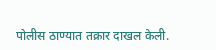पोलीस ठाण्यात तक्रार दाखल केली.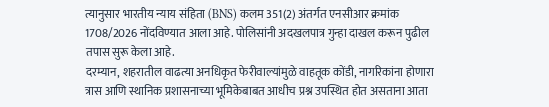त्यानुसार भारतीय न्याय संहिता (BNS) कलम 351(2) अंतर्गत एनसीआर क्रमांक 1708/2026 नोंदविण्यात आला आहे. पोलिसांनी अदखलपात्र गुन्हा दाखल करून पुढील तपास सुरू केला आहे.
दरम्यान, शहरातील वाढत्या अनधिकृत फेरीवाल्यांमुळे वाहतूक कोंडी, नागरिकांना होणारा त्रास आणि स्थानिक प्रशासनाच्या भूमिकेबाबत आधीच प्रश्न उपस्थित होत असताना आता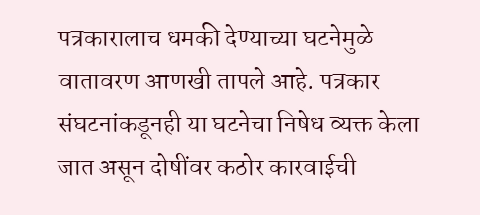पत्रकारालाच धमकी देण्याच्या घटनेमुळे वातावरण आणखी तापले आहे. पत्रकार संघटनांकडूनही या घटनेचा निषेध व्यक्त केला जात असून दोषींवर कठोर कारवाईची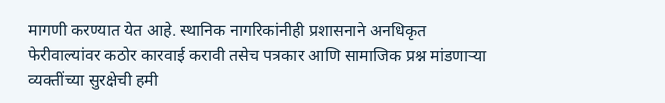मागणी करण्यात येत आहे. स्थानिक नागरिकांनीही प्रशासनाने अनधिकृत फेरीवाल्यांवर कठोर कारवाई करावी तसेच पत्रकार आणि सामाजिक प्रश्न मांडणाऱ्या व्यक्तींच्या सुरक्षेची हमी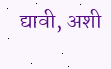द्यावी, अशी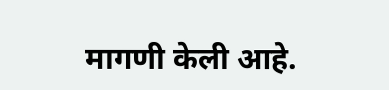मागणी केली आहे.